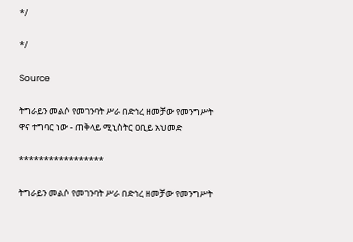*/

*/

Source

ትግራይን መልሶ የመገንባት ሥራ በድኅረ ዘመቻው የመንግሥት ዋና ተግባር ነው - ጠቅላይ ሚኒስትር ዐቢይ አህመድ

*****************

ትግራይን መልሶ የመገንባት ሥራ በድኅረ ዘመቻው የመንግሥት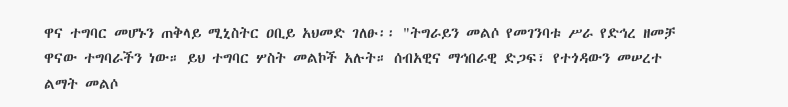ዋና ተግባር መሆኑን ጠቅላይ ሚኒስትር ዐቢይ አህመድ ገለፁ፡፡ "ትግራይን መልሶ የመገንባቱ ሥራ የድኅረ ዘመቻ ዋናው ተግባራችን ነው። ይህ ተግባር ሦስት መልኮች አሉት። ሰብአዊና ማኅበራዊ ድጋፍ፣ የተጎዳውን መሠረተ ልማት መልሶ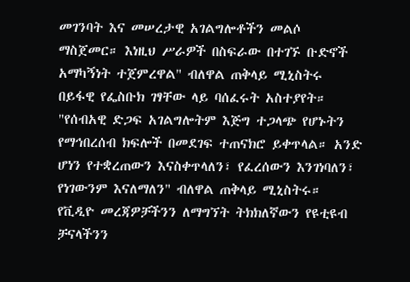መገንባት እና መሠረታዊ አገልግሎቶችን መልሶ ማስጀመር። እነዚህ ሥራዎች በስፍራው በተገኙ ቡድኖች አማካኝነት ተጀምረዋል" ብለዋል ጠቅላይ ሚኒስትሩ በይፋዊ የፌስቡክ ገፃቸው ላይ ባሰፈሩት አስተያየት። "የሰብአዊ ድጋፍ አገልግሎትም እጅግ ተጋላጭ የሆኑትን የማኅበረሰብ ክፍሎች በመደገፍ ተጠናክሮ ይቀጥላል። አንድ ሆነን የተቋረጠውን እናስቀጥላለን፣ የፈረሰውን እንገነባለን፣ የነገውንም እናለማለን" ብለዋል ጠቅላይ ሚኒስትሩ። የቪዲዮ መረጃዎቻችንን ለማግኘት ትክክለኛውን የዩቲዩብ ቻናላችንን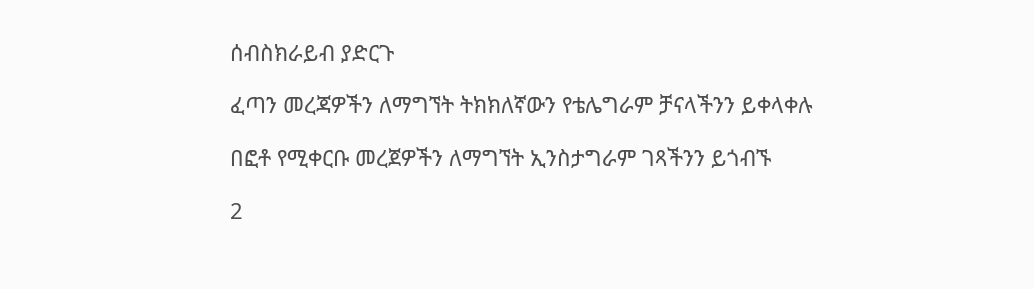ሰብስክራይብ ያድርጉ

ፈጣን መረጃዎችን ለማግኘት ትክክለኛውን የቴሌግራም ቻናላችንን ይቀላቀሉ

በፎቶ የሚቀርቡ መረጀዎችን ለማግኘት ኢንስታግራም ገጻችንን ይጎብኙ

2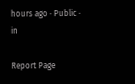hours ago · Public · in

Report Page